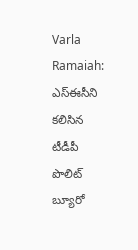Varla Ramaiah: ఎస్ఈసీని కలిసిన టీడీపీ పొలిట్ బ్యూరో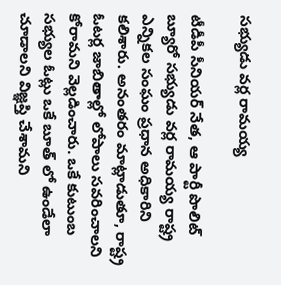సభ్యుడు వర్ల రామయ్య

టీడీపీ సీనియర్ నేత, ఆ పార్టీ పొలిట్ బ్యూరో సభ్యుడు వర్ల రామయ్య రాష్ట్ర ఎన్నికల సంఘం ప్రధాన అధికారిని కలిశారు. అనంతరం మాట్లాడుతూ, రాష్ట్ర ఓటర్ల జాబితాల్లో లోపాలు సవరించాలని కోరామని వెల్లడించారు. ఒకే కుటుంబ సభ్యుల ఓట్లు ఒకే బూత్ లో ఉండేలా చూడాలని విజ్ఞప్తి చేశామని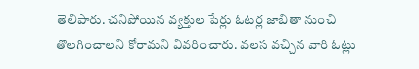తెలిపారు. చనిపోయిన వ్యక్తుల పేర్లు ఓటర్ల జాబితా నుంచి తొలగించాలని కోరామని వివరించారు. వలస వచ్చిన వారి ఓట్లు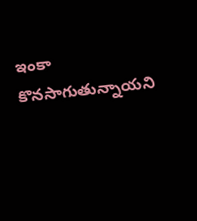ఇంకా కొనసాగుతున్నాయని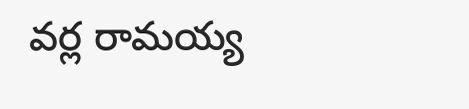వర్ల రామయ్య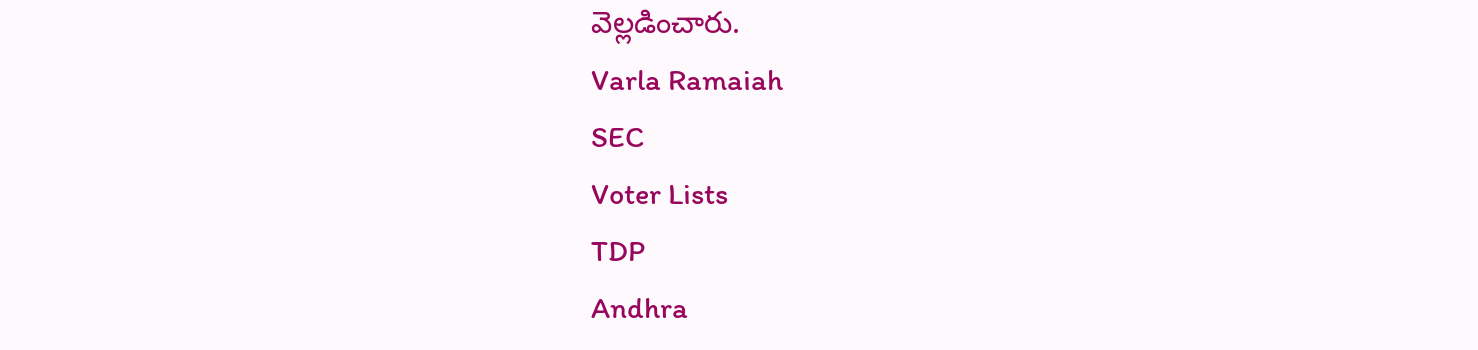వెల్లడించారు.
Varla Ramaiah
SEC
Voter Lists
TDP
Andhra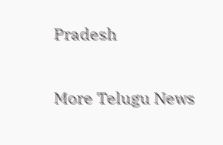Pradesh

More Telugu News